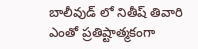బాలీవుడ్ లో నితీష్ తివారి ఎంతో ప్రతిష్టాత్మకంగా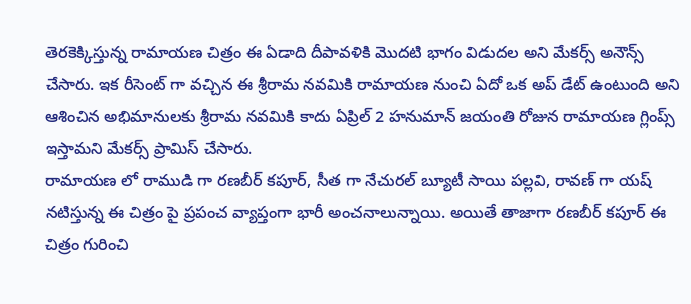తెరకెక్కిస్తున్న రామాయణ చిత్రం ఈ ఏడాది దీపావళికి మొదటి భాగం విడుదల అని మేకర్స్ అనౌన్స్ చేసారు. ఇక రీసెంట్ గా వచ్చిన ఈ శ్రీరామ నవమికి రామాయణ నుంచి ఏదో ఒక అప్ డేట్ ఉంటుంది అని ఆశించిన అభిమానులకు శ్రీరామ నవమికి కాదు ఏప్రిల్ 2 హనుమాన్ జయంతి రోజున రామాయణ గ్లింప్స్ ఇస్తామని మేకర్స్ ప్రామిస్ చేసారు.
రామాయణ లో రాముడి గా రణబీర్ కపూర్, సీత గా నేచురల్ బ్యూటీ సాయి పల్లవి, రావణ్ గా యష్ నటిస్తున్న ఈ చిత్రం పై ప్రపంచ వ్యాప్తంగా భారీ అంచనాలున్నాయి. అయితే తాజాగా రణబీర్ కపూర్ ఈ చిత్రం గురించి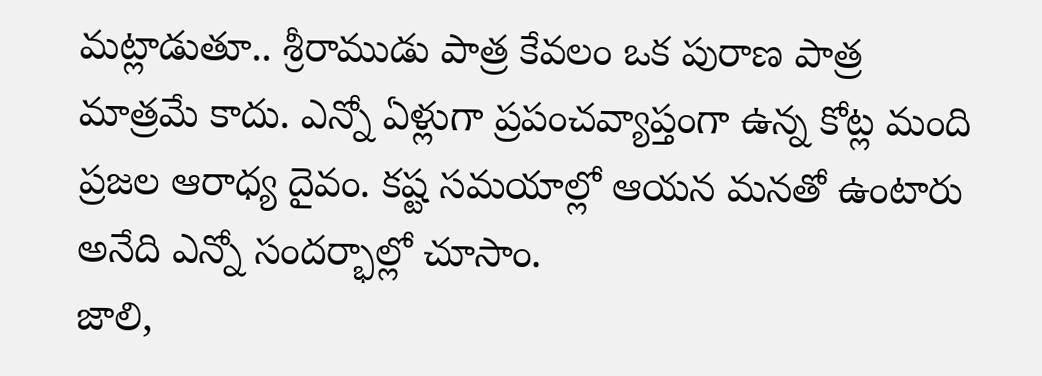మట్లాడుతూ.. శ్రీరాముడు పాత్ర కేవలం ఒక పురాణ పాత్ర మాత్రమే కాదు. ఎన్నో ఏళ్లుగా ప్రపంచవ్యాప్తంగా ఉన్న కోట్ల మంది ప్రజల ఆరాధ్య దైవం. కష్ట సమయాల్లో ఆయన మనతో ఉంటారు అనేది ఎన్నో సందర్భాల్లో చూసాం.
జాలి,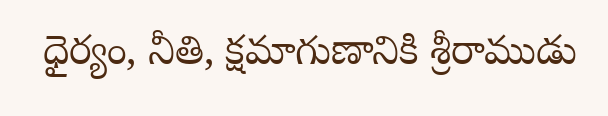ధైర్యం, నీతి, క్షమాగుణానికి శ్రీరాముడు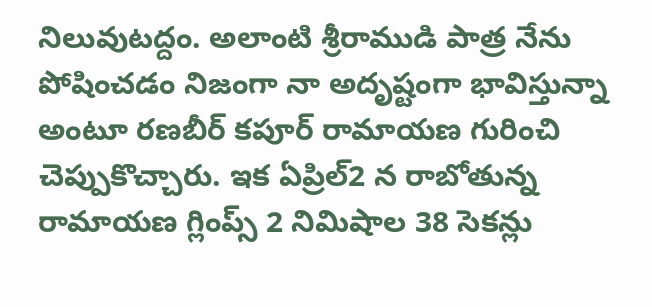నిలువుటద్దం. అలాంటి శ్రీరాముడి పాత్ర నేను పోషించడం నిజంగా నా అదృష్టంగా భావిస్తున్నా అంటూ రణబీర్ కపూర్ రామాయణ గురించి చెప్పుకొచ్చారు. ఇక ఏప్రిల్2 న రాబోతున్న రామాయణ గ్లింప్స్ 2 నిమిషాల 38 సెకన్లు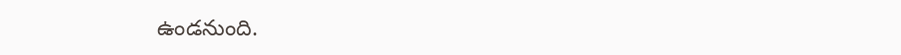ఉండనుంది.